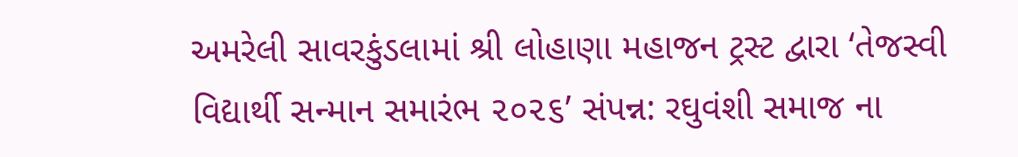અમરેલી સાવરકુંડલામાં શ્રી લોહાણા મહાજન ટ્રસ્ટ દ્વારા ‘તેજસ્વી વિદ્યાર્થી સન્માન સમારંભ ૨૦૨૬’ સંપન્ન: રઘુવંશી સમાજ ના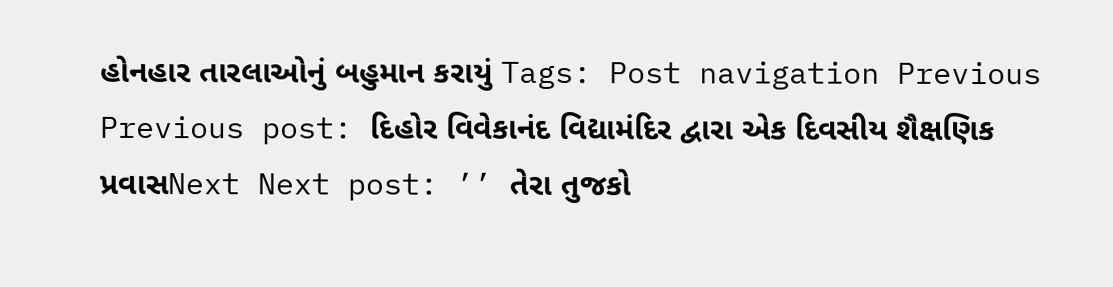હોનહાર તારલાઓનું બહુમાન કરાયું Tags: Post navigation Previous Previous post: દિહોર વિવેકાનંદ વિદ્યામંદિર દ્વારા એક દિવસીય શૈક્ષણિક પ્રવાસNext Next post: ’’ તેરા તુજકો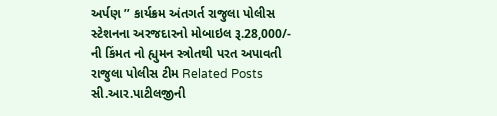અર્પણ ’’ કાર્યક્રમ અંતગર્ત રાજુલા પોલીસ સ્ટેશનના અરજદારનો મોબાઇલ રૂ.28,000/- ની કિંમત નો હ્યુમન સ્ત્રોતથી પરત અપાવતી રાજુલા પોલીસ ટીમ Related Posts સી.આર.પાટીલજીની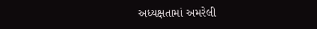અધ્યક્ષતામાં અમરેલી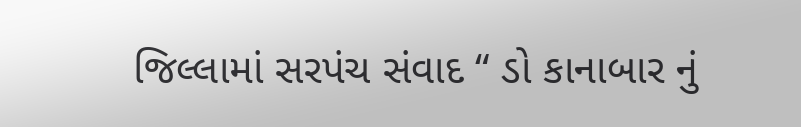જિલ્લામાં સરપંચ સંવાદ “ ડો કાનાબાર નું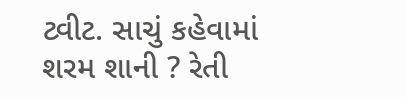ટ્વીટ. સાચું કહેવામાં શરમ શાની ? રેતી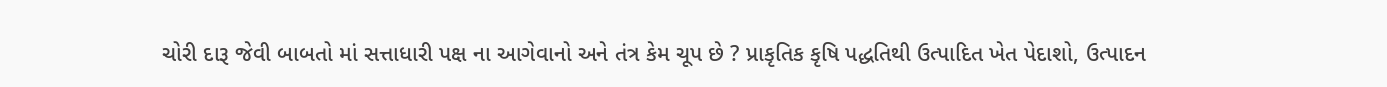ચોરી દારૂ જેવી બાબતો માં સત્તાધારી પક્ષ ના આગેવાનો અને તંત્ર કેમ ચૂપ છે ? પ્રાકૃતિક કૃષિ પદ્ધતિથી ઉત્પાદિત ખેત પેદાશો, ઉત્પાદન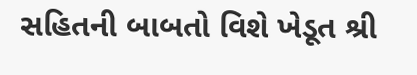સહિતની બાબતો વિશે ખેડૂત શ્રી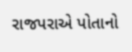રાજપરાએ પોતાનો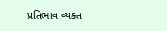પ્રતિભાવ વ્યક્ત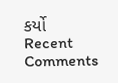કર્યો
Recent Comments